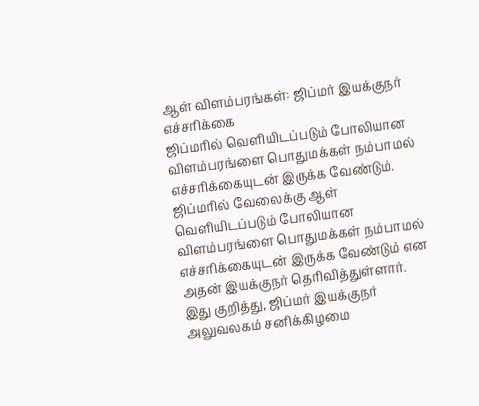ஆள் விளம்பரங்கள்: ஜிப்மர் இயக்குநர் எச்சரிக்கை
ஜிப்மரில் வெளியிடப்படும் போலியான விளம்பரங்ளை பொதுமக்கள் நம்பாமல் எச்சரிக்கையுடன் இருக்க வேண்டும்.
ஜிப்மரில் வேலைக்கு ஆள் வெளியிடப்படும் போலியான விளம்பரங்ளை பொதுமக்கள் நம்பாமல் எச்சரிக்கையுடன் இருக்க வேண்டும் என அதன் இயக்குநர் தெரிவித்துள்ளார்.
இது குறித்து, ஜிப்மர் இயக்குநர் அலுவலகம் சனிக்கிழமை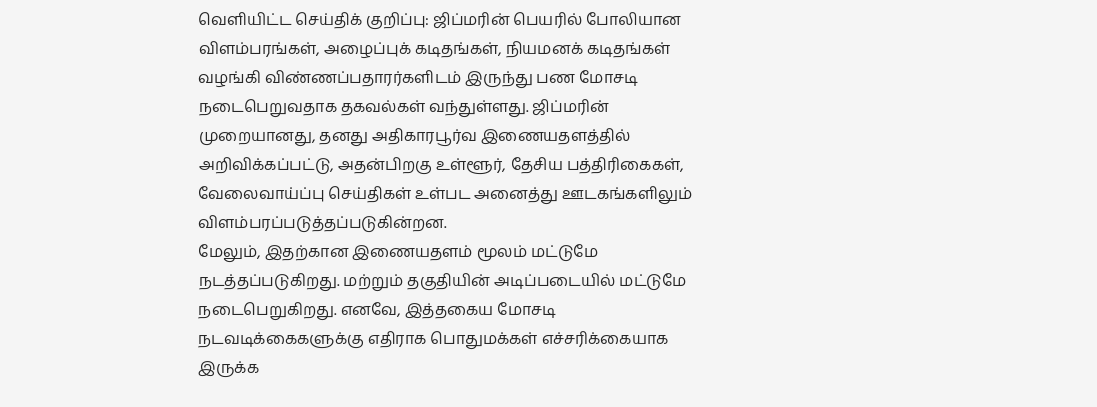வெளியிட்ட செய்திக் குறிப்பு: ஜிப்மரின் பெயரில் போலியான விளம்பரங்கள், அழைப்புக் கடிதங்கள், நியமனக் கடிதங்கள் வழங்கி விண்ணப்பதாரர்களிடம் இருந்து பண மோசடி நடைபெறுவதாக தகவல்கள் வந்துள்ளது. ஜிப்மரின் முறையானது, தனது அதிகாரபூர்வ இணையதளத்தில் அறிவிக்கப்பட்டு, அதன்பிறகு உள்ளூர், தேசிய பத்திரிகைகள், வேலைவாய்ப்பு செய்திகள் உள்பட அனைத்து ஊடகங்களிலும் விளம்பரப்படுத்தப்படுகின்றன.
மேலும், இதற்கான இணையதளம் மூலம் மட்டுமே நடத்தப்படுகிறது. மற்றும் தகுதியின் அடிப்படையில் மட்டுமே நடைபெறுகிறது. எனவே, இத்தகைய மோசடி நடவடிக்கைகளுக்கு எதிராக பொதுமக்கள் எச்சரிக்கையாக இருக்க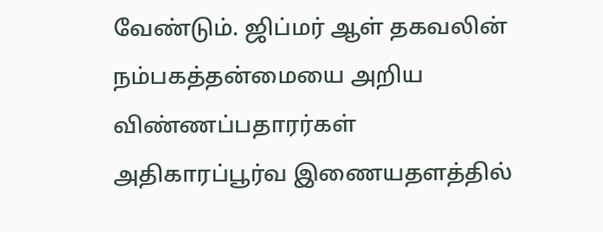வேண்டும். ஜிப்மர் ஆள் தகவலின் நம்பகத்தன்மையை அறிய விண்ணப்பதாரர்கள் அதிகாரப்பூர்வ இணையதளத்தில்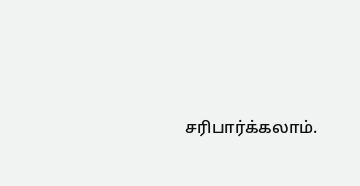சரிபார்க்கலாம்.